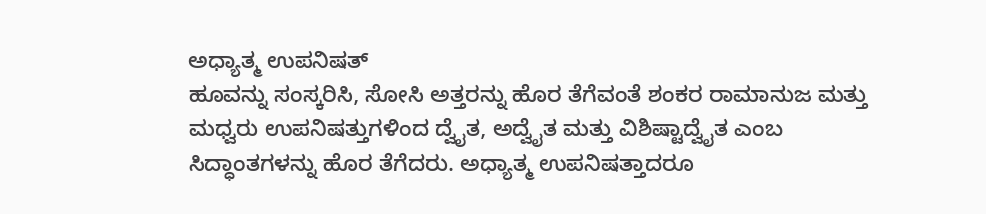ಅಧ್ಯಾತ್ಮ ಉಪನಿಷತ್
ಹೂವನ್ನು ಸಂಸ್ಕರಿಸಿ, ಸೋಸಿ ಅತ್ತರನ್ನು ಹೊರ ತೆಗೆವಂತೆ ಶಂಕರ ರಾಮಾನುಜ ಮತ್ತು ಮಧ್ವರು ಉಪನಿಷತ್ತುಗಳಿಂದ ದ್ವೈತ, ಅದ್ವೈತ ಮತ್ತು ವಿಶಿಷ್ಟಾದ್ವೈತ ಎಂಬ ಸಿದ್ಧಾಂತಗಳನ್ನು ಹೊರ ತೆಗೆದರು. ಅಧ್ಯಾತ್ಮ ಉಪನಿಷತ್ತಾದರೂ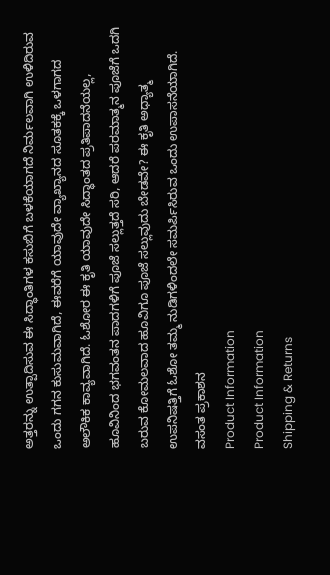ಅತ್ತರನ್ನು ಉತ್ಪಾದಿಸುವ ಈ ಸಿದ್ಧಾಂತಿಗಳ ಕಸುಬಿಗೆ ಬಳಕೆಯಾಗದೆ ನಿರ್ಮಲವಾಗಿ ಉಳಿದಿರುವ ಒಂದು ಗಗನ ಕುಸುಮವಾಗಿದೆ, ಈವರೆಗೆ ಯಾವುದೇ ವ್ಯಾಖ್ಯಾನದ ಸೂತಕಕ್ಕೆ ಒಳಗಾಗದ ಅಲೌಕಿಕ ಕಾವ್ಯವಾಗಿದೆ. ಓಶೋರ ಈ ಕೃತಿ ಯಾವುದೇ ಸಿದ್ಧಾಂತದ ಪ್ರತಿಪಾದನೆಯಲ್ಲ, ಹೂವಿನಿಂದ ಭಗವಂತನ ಪಾದಗಳಿಗೆ ಪೂಜೆ ಸಲ್ಲುತ್ತದೆ ಸರಿ, ಆದರೆ ಪರಮಾತ್ಮನ ಪೂಜೆಗೆ ಒದಗಿ ಬರುವ ಕೋಮಲವಾದ ಹೂವಿಗೂ ಪೂಜೆ ಸಲ್ಲುವುದು ಬೇಡವೇ? ಈ ಕೃತಿ ಅಧ್ಯಾತ್ಮ ಉಪನಿಷತ್ತಿಗೆ ಓಶೋ ತಮ್ಮ ನುಡಿಗಳಿಂದಲೇ ಸಮರ್ಪಿಸಿರುವ ಒಂದು ಉಪಾಸನೆಯಾಗಿದೆ.
ವಸಂತ ಪ್ರಕಾಶನ
Product Information
Product Information
Shipping & Returns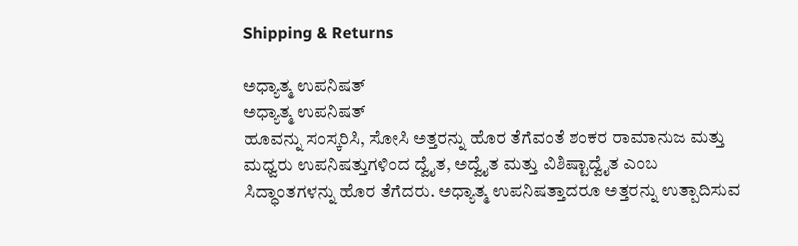Shipping & Returns

ಅಧ್ಯಾತ್ಮ ಉಪನಿಷತ್
ಅಧ್ಯಾತ್ಮ ಉಪನಿಷತ್
ಹೂವನ್ನು ಸಂಸ್ಕರಿಸಿ, ಸೋಸಿ ಅತ್ತರನ್ನು ಹೊರ ತೆಗೆವಂತೆ ಶಂಕರ ರಾಮಾನುಜ ಮತ್ತು ಮಧ್ವರು ಉಪನಿಷತ್ತುಗಳಿಂದ ದ್ವೈತ, ಅದ್ವೈತ ಮತ್ತು ವಿಶಿಷ್ಟಾದ್ವೈತ ಎಂಬ ಸಿದ್ಧಾಂತಗಳನ್ನು ಹೊರ ತೆಗೆದರು. ಅಧ್ಯಾತ್ಮ ಉಪನಿಷತ್ತಾದರೂ ಅತ್ತರನ್ನು ಉತ್ಪಾದಿಸುವ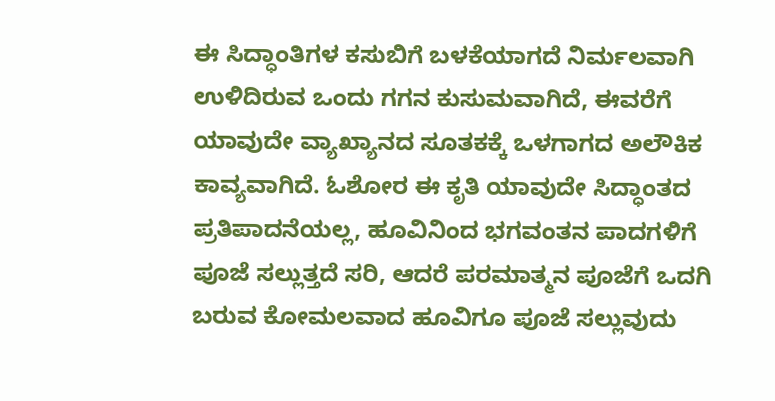ಈ ಸಿದ್ಧಾಂತಿಗಳ ಕಸುಬಿಗೆ ಬಳಕೆಯಾಗದೆ ನಿರ್ಮಲವಾಗಿ ಉಳಿದಿರುವ ಒಂದು ಗಗನ ಕುಸುಮವಾಗಿದೆ, ಈವರೆಗೆ ಯಾವುದೇ ವ್ಯಾಖ್ಯಾನದ ಸೂತಕಕ್ಕೆ ಒಳಗಾಗದ ಅಲೌಕಿಕ ಕಾವ್ಯವಾಗಿದೆ. ಓಶೋರ ಈ ಕೃತಿ ಯಾವುದೇ ಸಿದ್ಧಾಂತದ ಪ್ರತಿಪಾದನೆಯಲ್ಲ, ಹೂವಿನಿಂದ ಭಗವಂತನ ಪಾದಗಳಿಗೆ ಪೂಜೆ ಸಲ್ಲುತ್ತದೆ ಸರಿ, ಆದರೆ ಪರಮಾತ್ಮನ ಪೂಜೆಗೆ ಒದಗಿ ಬರುವ ಕೋಮಲವಾದ ಹೂವಿಗೂ ಪೂಜೆ ಸಲ್ಲುವುದು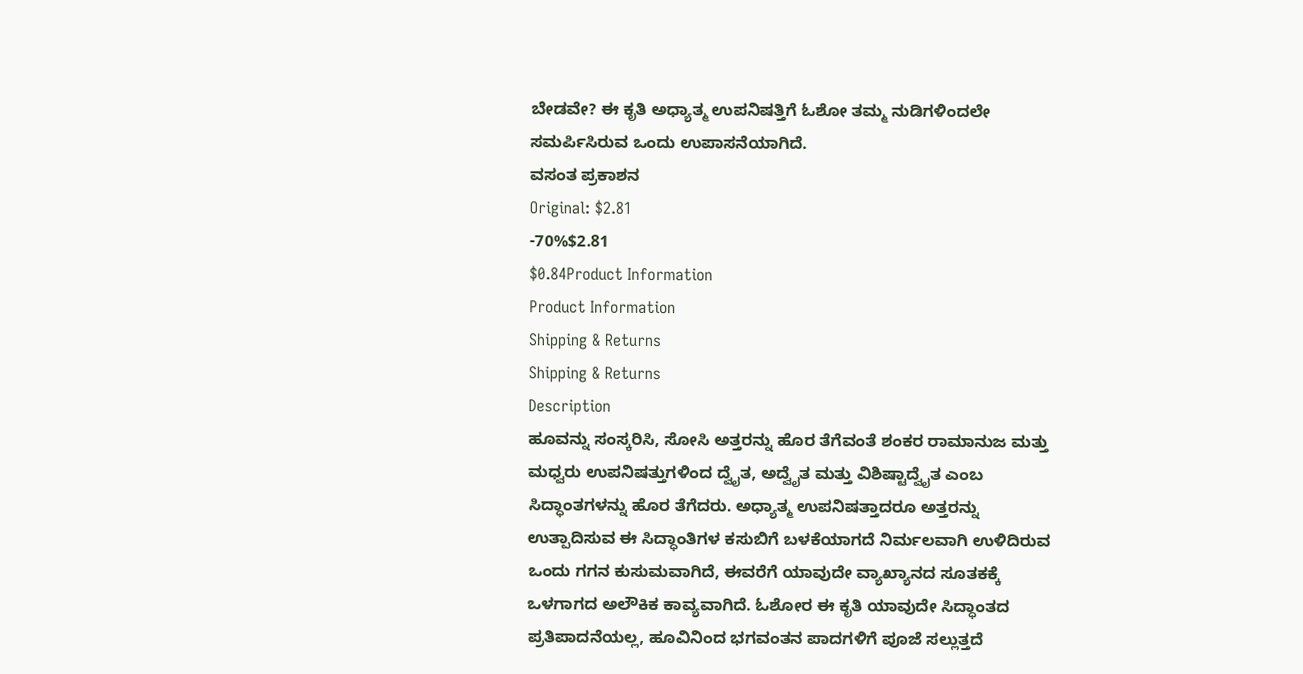ಬೇಡವೇ? ಈ ಕೃತಿ ಅಧ್ಯಾತ್ಮ ಉಪನಿಷತ್ತಿಗೆ ಓಶೋ ತಮ್ಮ ನುಡಿಗಳಿಂದಲೇ ಸಮರ್ಪಿಸಿರುವ ಒಂದು ಉಪಾಸನೆಯಾಗಿದೆ.
ವಸಂತ ಪ್ರಕಾಶನ
Original: $2.81
-70%$2.81
$0.84Product Information
Product Information
Shipping & Returns
Shipping & Returns
Description
ಹೂವನ್ನು ಸಂಸ್ಕರಿಸಿ, ಸೋಸಿ ಅತ್ತರನ್ನು ಹೊರ ತೆಗೆವಂತೆ ಶಂಕರ ರಾಮಾನುಜ ಮತ್ತು ಮಧ್ವರು ಉಪನಿಷತ್ತುಗಳಿಂದ ದ್ವೈತ, ಅದ್ವೈತ ಮತ್ತು ವಿಶಿಷ್ಟಾದ್ವೈತ ಎಂಬ ಸಿದ್ಧಾಂತಗಳನ್ನು ಹೊರ ತೆಗೆದರು. ಅಧ್ಯಾತ್ಮ ಉಪನಿಷತ್ತಾದರೂ ಅತ್ತರನ್ನು ಉತ್ಪಾದಿಸುವ ಈ ಸಿದ್ಧಾಂತಿಗಳ ಕಸುಬಿಗೆ ಬಳಕೆಯಾಗದೆ ನಿರ್ಮಲವಾಗಿ ಉಳಿದಿರುವ ಒಂದು ಗಗನ ಕುಸುಮವಾಗಿದೆ, ಈವರೆಗೆ ಯಾವುದೇ ವ್ಯಾಖ್ಯಾನದ ಸೂತಕಕ್ಕೆ ಒಳಗಾಗದ ಅಲೌಕಿಕ ಕಾವ್ಯವಾಗಿದೆ. ಓಶೋರ ಈ ಕೃತಿ ಯಾವುದೇ ಸಿದ್ಧಾಂತದ ಪ್ರತಿಪಾದನೆಯಲ್ಲ, ಹೂವಿನಿಂದ ಭಗವಂತನ ಪಾದಗಳಿಗೆ ಪೂಜೆ ಸಲ್ಲುತ್ತದೆ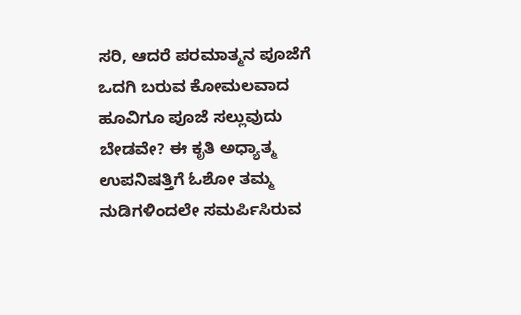ಸರಿ, ಆದರೆ ಪರಮಾತ್ಮನ ಪೂಜೆಗೆ ಒದಗಿ ಬರುವ ಕೋಮಲವಾದ ಹೂವಿಗೂ ಪೂಜೆ ಸಲ್ಲುವುದು ಬೇಡವೇ? ಈ ಕೃತಿ ಅಧ್ಯಾತ್ಮ ಉಪನಿಷತ್ತಿಗೆ ಓಶೋ ತಮ್ಮ ನುಡಿಗಳಿಂದಲೇ ಸಮರ್ಪಿಸಿರುವ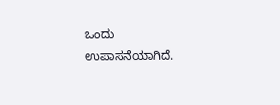ಒಂದು ಉಪಾಸನೆಯಾಗಿದೆ.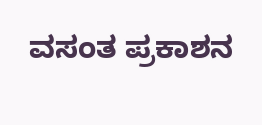ವಸಂತ ಪ್ರಕಾಶನ